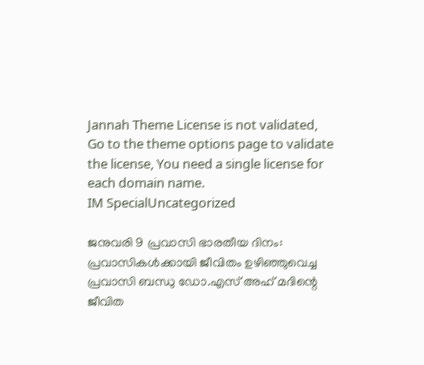Jannah Theme License is not validated, Go to the theme options page to validate the license, You need a single license for each domain name.
IM SpecialUncategorized

ജനുവരി 9 പ്രവാസി ഭാരതീയ ദിനം: പ്രവാസികള്‍ക്കായി ജീവിതം ഉഴിഞ്ഞുവെച്ച പ്രവാസി ബന്ധു ഡോ.എസ് അഹ് മദിന്റെ ജീവിത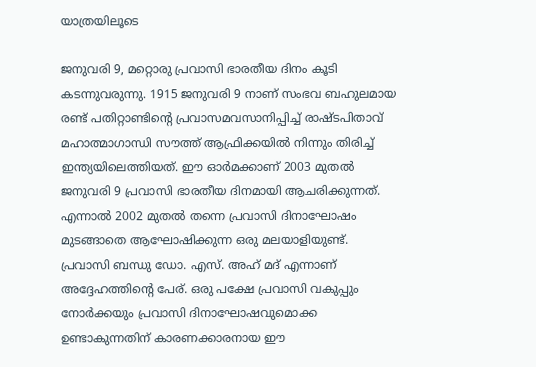യാത്രയിലൂടെ

ജനുവരി 9, മറ്റൊരു പ്രവാസി ഭാരതീയ ദിനം കൂടി കടന്നുവരുന്നു. 1915 ജനുവരി 9 നാണ് സംഭവ ബഹുലമായ രണ്ട് പതിറ്റാണ്ടിന്റെ പ്രവാസമവസാനിപ്പിച്ച് രാഷ്ടപിതാവ് മഹാത്മാഗാന്ധി സൗത്ത് ആഫ്രിക്കയില്‍ നിന്നും തിരിച്ച് ഇന്ത്യയിലെത്തിയത്. ഈ ഓര്‍മക്കാണ് 2003 മുതല്‍ ജനുവരി 9 പ്രവാസി ഭാരതീയ ദിനമായി ആചരിക്കുന്നത്. എന്നാല്‍ 2002 മുതല്‍ തന്നെ പ്രവാസി ദിനാഘോഷം മുടങ്ങാതെ ആഘോഷിക്കുന്ന ഒരു മലയാളിയുണ്ട്. പ്രവാസി ബന്ധു ഡോ. എസ്. അഹ് മദ് എന്നാണ് അദ്ദേഹത്തിന്റെ പേര്. ഒരു പക്ഷേ പ്രവാസി വകുപ്പും നോര്‍ക്കയും പ്രവാസി ദിനാഘോഷവുമൊക്ക ഉണ്ടാകുന്നതിന് കാരണക്കാരനായ ഈ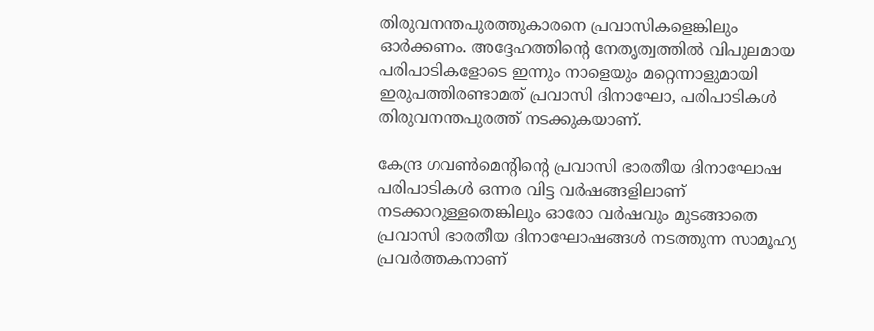തിരുവനന്തപുരത്തുകാരനെ പ്രവാസികളെങ്കിലും ഓര്‍ക്കണം. അദ്ദേഹത്തിന്റെ നേതൃത്വത്തില്‍ വിപുലമായ പരിപാടികളോടെ ഇന്നും നാളെയും മറ്റെന്നാളുമായി ഇരുപത്തിരണ്ടാമത് പ്രവാസി ദിനാഘോ, പരിപാടികള്‍ തിരുവനന്തപുരത്ത് നടക്കുകയാണ്.

കേന്ദ്ര ഗവണ്‍മെന്റിന്റെ പ്രവാസി ഭാരതീയ ദിനാഘോഷ പരിപാടികള്‍ ഒന്നര വിട്ട വര്‍ഷങ്ങളിലാണ് നടക്കാറുള്ളതെങ്കിലും ഓരോ വര്‍ഷവും മുടങ്ങാതെ പ്രവാസി ഭാരതീയ ദിനാഘോഷങ്ങള്‍ നടത്തുന്ന സാമൂഹ്യ പ്രവര്‍ത്തകനാണ്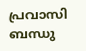പ്രവാസി ബന്ധു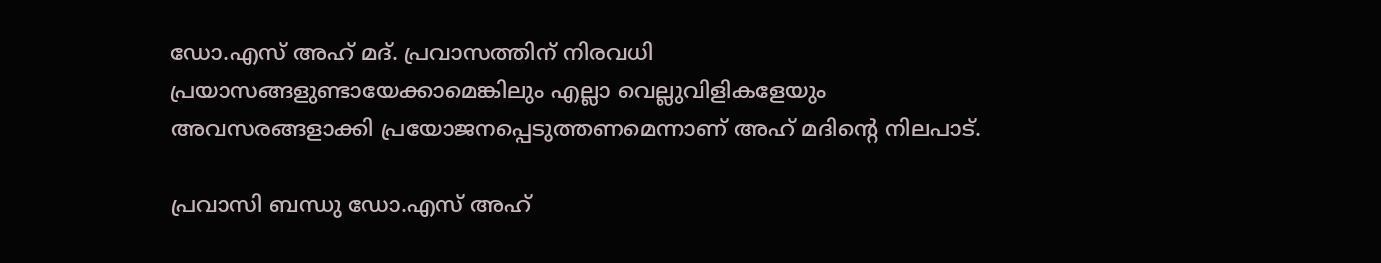ഡോ.എസ് അഹ് മദ്. പ്രവാസത്തിന് നിരവധി പ്രയാസങ്ങളുണ്ടായേക്കാമെങ്കിലും എല്ലാ വെല്ലുവിളികളേയും അവസരങ്ങളാക്കി പ്രയോജനപ്പെടുത്തണമെന്നാണ് അഹ് മദിന്റെ നിലപാട്.

പ്രവാസി ബന്ധു ഡോ.എസ് അഹ്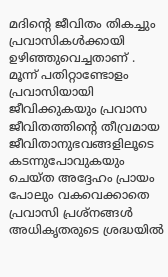മദിന്റെ ജീവിതം തികച്ചും പ്രവാസികള്‍ക്കായി ഉഴിഞ്ഞുവെച്ചതാണ് . മൂന്ന് പതിറ്റാണ്ടോളം പ്രവാസിയായി ജീവിക്കുകയും പ്രവാസ ജീവിതത്തിന്റെ തീവ്രമായ ജീവിതാനുഭവങ്ങളിലൂടെ കടന്നുപോവുകയും ചെയ്ത അദ്ദേഹം പ്രായം പോലും വകവെക്കാതെ പ്രവാസി പ്രശ്‌നങ്ങള്‍ അധികൃതരുടെ ശ്രദ്ധയില്‍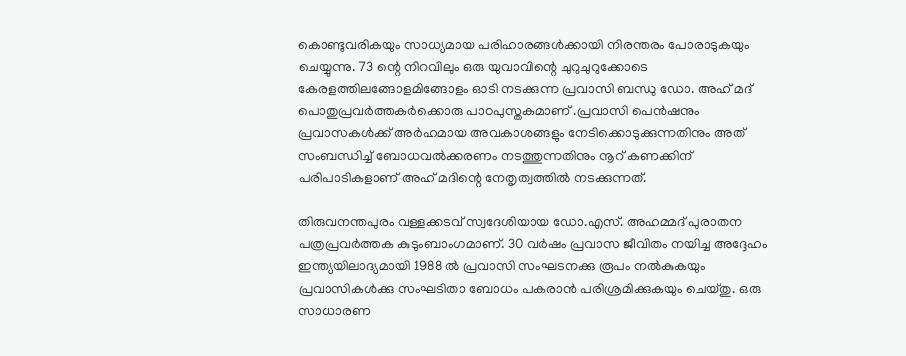കൊണ്ടുവരികയും സാധ്യമായ പരിഹാരങ്ങള്‍ക്കായി നിരന്തരം പോരാടുകയും ചെയ്യുന്നു. 73 ന്റെ നിറവിലും ഒരു യുവാവിന്റെ ചുറുചുറുക്കോടെ കേരളത്തിലങ്ങോളമിങ്ങോളം ഓടി നടക്കുന്ന പ്രവാസി ബന്ധു ഡോ. അഹ് മദ് പൊതുപ്രവര്‍ത്തകര്‍ക്കൊരു പാഠപുസ്തകമാണ് .പ്രവാസി പെന്‍ഷനും പ്രവാസകള്‍ക്ക് അര്‍ഹമായ അവകാശങ്ങളും നേടിക്കൊടുക്കുന്നതിനും അത് സംബന്ധിച്ച് ബോധവല്‍ക്കരണം നടത്തുന്നതിനും നൂറ് കണക്കിന് പരിപാടികളാണ് അഹ് മദിന്റെ നേതൃത്വത്തില്‍ നടക്കുന്നത്.

തിരുവനന്തപുരം വള്ളക്കടവ് സ്വദേശിയായ ഡോ.എസ്. അഹമ്മദ് പുരാതന പത്രപ്രവര്‍ത്തക കുടുംബാംഗമാണ്. 30 വര്‍ഷം പ്രവാസ ജീവിതം നയിച്ച അദ്ദേഹം ഇന്ത്യയിലാദ്യമായി 1988 ല്‍ പ്രവാസി സംഘടനക്കു രൂപം നല്‍കുകയും പ്രവാസികള്‍ക്കു സംഘടിതാ ബോധം പകരാന്‍ പരിശ്രമിക്കുകയും ചെയ്തു. ഒരു സാധാരണ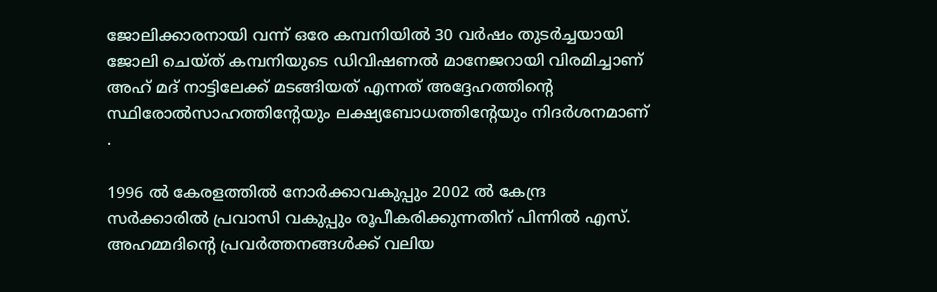ജോലിക്കാരനായി വന്ന് ഒരേ കമ്പനിയില്‍ 30 വര്‍ഷം തുടര്‍ച്ചയായി ജോലി ചെയ്ത് കമ്പനിയുടെ ഡിവിഷണല്‍ മാനേജറായി വിരമിച്ചാണ് അഹ് മദ് നാട്ടിലേക്ക് മടങ്ങിയത് എന്നത് അദ്ദേഹത്തിന്റെ സ്ഥിരോല്‍സാഹത്തിന്റേയും ലക്ഷ്യബോധത്തിന്റേയും നിദര്‍ശനമാണ് .

1996 ല്‍ കേരളത്തില്‍ നോര്‍ക്കാവകുപ്പും 2002 ല്‍ കേന്ദ്ര സര്‍ക്കാരില്‍ പ്രവാസി വകുപ്പും രൂപീകരിക്കുന്നതിന് പിന്നില്‍ എസ്. അഹമ്മദിന്റെ പ്രവര്‍ത്തനങ്ങള്‍ക്ക് വലിയ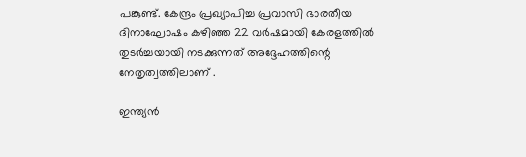പങ്കുണ്ട്. കേന്ദ്രം പ്രഖ്യാപിച്ച പ്രവാസി ഭാരതീയ ദിനാഘോഷം കഴിഞ്ഞ 22 വര്‍ഷമായി കേരളത്തില്‍ തുടര്‍ച്ചയായി നടക്കുന്നത് അദ്ദേഹത്തിന്റെ നേതൃത്വത്തിലാണ് .

ഇന്ത്യന്‍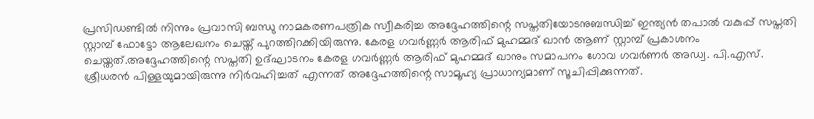പ്രസിഡണ്ടില്‍ നിന്നും പ്രവാസി ബന്ധു നാമകരണപത്രിക സ്വീകരിച്ച അദ്ദേഹത്തിന്റെ സപ്തതിയോടനുബന്ധിച്ച് ഇന്ത്യന്‍ തപാല്‍ വകുപ്പ് സപ്തതി സ്റ്റാമ്പ് ഫോട്ടോ ആലേഖനം ചെയ്ത് പുറത്തിറക്കിയിരുന്നു. കേരള ഗവര്‍ണ്ണര്‍ ആരിഫ് മുഹമ്മദ് ഖാന്‍ ആണ് സ്റ്റാമ്പ് പ്രകാശനം ചെയ്തത്.അദ്ദേഹത്തിന്റെ സപ്തതി ഉദ്ഘാടനം കേരള ഗവര്‍ണ്ണര്‍ ആരിഫ് മുഹമ്മദ് ഖാനും സമാപനം ഗോവ ഗവര്‍ണര്‍ അഡ്വ. പി.എസ്. ശ്രീധരന്‍ പിള്ളയുമായിരുന്നു നിര്‍വഹിച്ചത് എന്നത് അദ്ദേഹത്തിന്റെ സാമൂഹ്യ പ്രാധാന്യമാണ് സൂചിപ്പിക്കുന്നത്.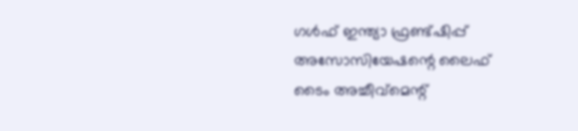ഗള്‍ഫ് ഇന്ത്യാ ഫ്രണ്ട്ഷിപ്പ് അസോസിയേഷന്റെ ലൈഫ് ടൈം അച്ചീവ്‌മെന്റ്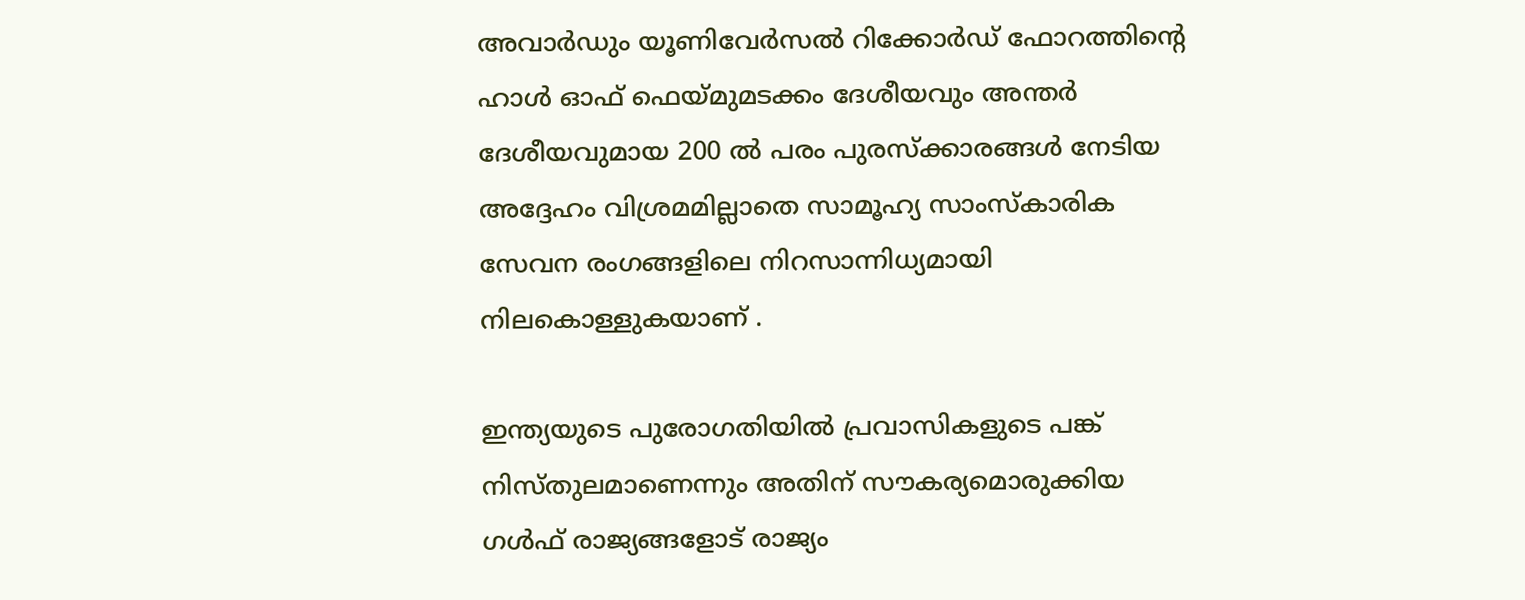അവാര്‍ഡും യൂണിവേര്‍സല്‍ റിക്കോര്‍ഡ് ഫോറത്തിന്റെ ഹാള്‍ ഓഫ് ഫെയ്മുമടക്കം ദേശീയവും അന്തര്‍ ദേശീയവുമായ 200 ല്‍ പരം പുരസ്‌ക്കാരങ്ങള്‍ നേടിയ അദ്ദേഹം വിശ്രമമില്ലാതെ സാമൂഹ്യ സാംസ്‌കാരിക സേവന രംഗങ്ങളിലെ നിറസാന്നിധ്യമായി നിലകൊള്ളുകയാണ് .

ഇന്ത്യയുടെ പുരോഗതിയില്‍ പ്രവാസികളുടെ പങ്ക് നിസ്തുലമാണെന്നും അതിന് സൗകര്യമൊരുക്കിയ ഗള്‍ഫ് രാജ്യങ്ങളോട് രാജ്യം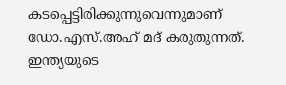കടപ്പെട്ടിരിക്കുന്നുവെന്നുമാണ് ഡോ.എസ്.അഹ് മദ് കരുതുന്നത്.
ഇന്ത്യയുടെ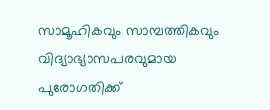സാമൂഹികവും സാമ്പത്തികവും വിദ്യാഭ്യാസപരവുമായ പുരോഗതിക്ക്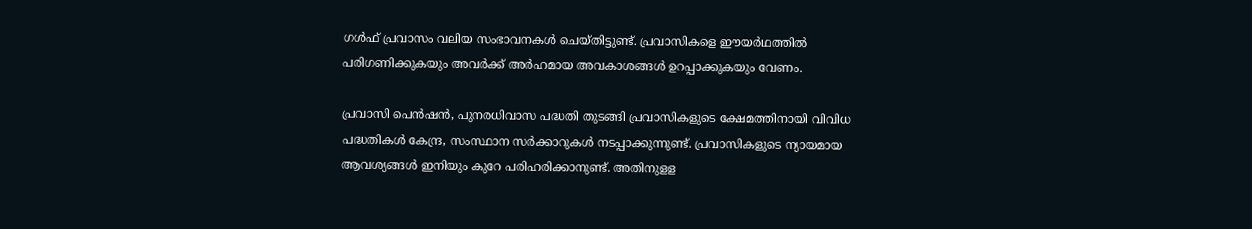ഗള്‍ഫ് പ്രവാസം വലിയ സംഭാവനകള്‍ ചെയ്തിട്ടുണ്ട്. പ്രവാസികളെ ഈയര്‍ഥത്തില്‍ പരിഗണിക്കുകയും അവര്‍ക്ക് അര്‍ഹമായ അവകാശങ്ങള്‍ ഉറപ്പാക്കുകയും വേണം.

പ്രവാസി പെന്‍ഷന്‍, പുനരധിവാസ പദ്ധതി തുടങ്ങി പ്രവാസികളുടെ ക്ഷേമത്തിനായി വിവിധ പദ്ധതികള്‍ കേന്ദ്ര, സംസ്ഥാന സര്‍ക്കാറുകള്‍ നടപ്പാക്കുന്നുണ്ട്. പ്രവാസികളുടെ ന്യായമായ ആവശ്യങ്ങള്‍ ഇനിയും കുറേ പരിഹരിക്കാനുണ്ട്. അതിനുളള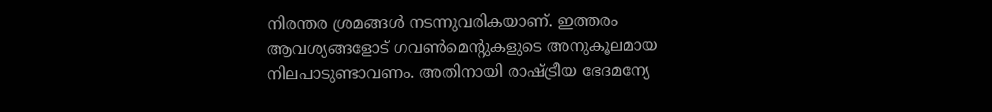നിരന്തര ശ്രമങ്ങള്‍ നടന്നുവരികയാണ്. ഇത്തരം ആവശ്യങ്ങളോട് ഗവണ്‍മെന്റുകളുടെ അനുകൂലമായ നിലപാടുണ്ടാവണം. അതിനായി രാഷ്ട്രീയ ഭേദമന്യേ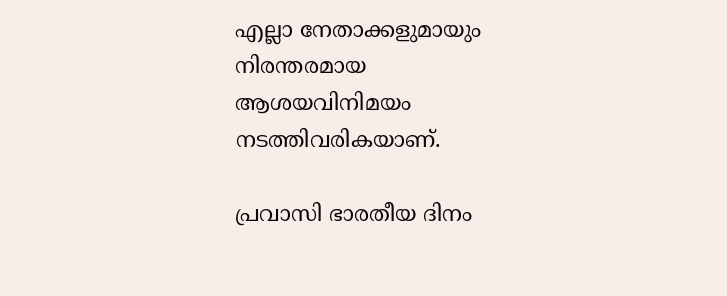എല്ലാ നേതാക്കളുമായും നിരന്തരമായ ആശയവിനിമയം നടത്തിവരികയാണ്.

പ്രവാസി ഭാരതീയ ദിനം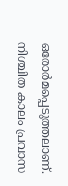ഒരോര്‍മപ്പെടുത്തലാണ്. നിശ്ചിത കാലം പ്രവാസ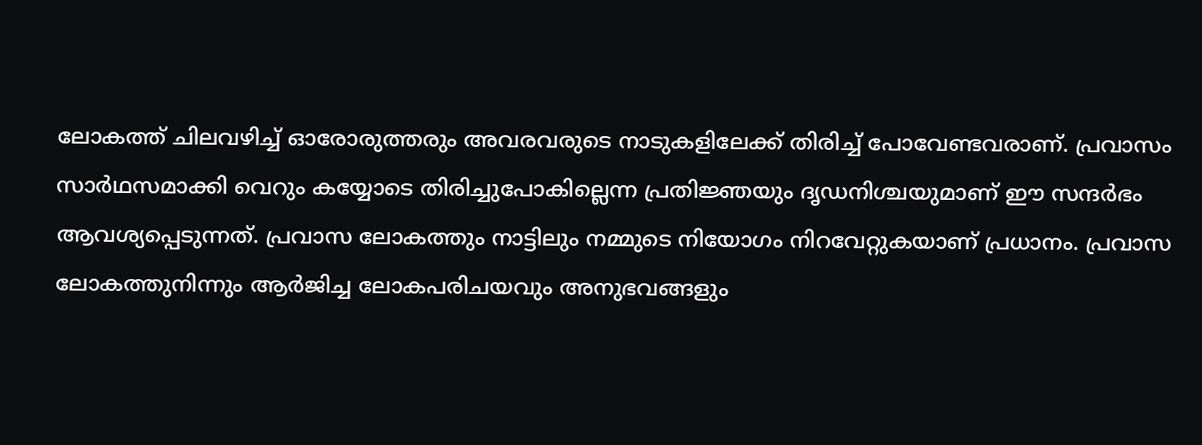ലോകത്ത് ചിലവഴിച്ച് ഓരോരുത്തരും അവരവരുടെ നാടുകളിലേക്ക് തിരിച്ച് പോവേണ്ടവരാണ്. പ്രവാസം സാര്‍ഥസമാക്കി വെറും കയ്യോടെ തിരിച്ചുപോകില്ലെന്ന പ്രതിജ്ഞയും ദൃഡനിശ്ചയുമാണ് ഈ സന്ദര്‍ഭം ആവശ്യപ്പെടുന്നത്. പ്രവാസ ലോകത്തും നാട്ടിലും നമ്മുടെ നിയോഗം നിറവേറ്റുകയാണ് പ്രധാനം. പ്രവാസ ലോകത്തുനിന്നും ആര്‍ജിച്ച ലോകപരിചയവും അനുഭവങ്ങളും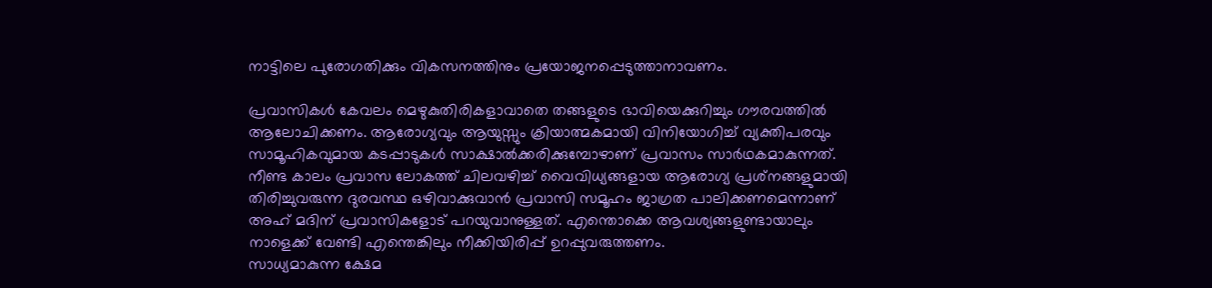നാട്ടിലെ പുരോഗതിക്കും വികസനത്തിനും പ്രയോജനപ്പെടുത്താനാവണം.

പ്രവാസികള്‍ കേവലം മെഴുകുതിരികളാവാതെ തങ്ങളുടെ ഭാവിയെക്കുറിച്ചും ഗൗരവത്തില്‍ ആലോചിക്കണം. ആരോഗ്യവും ആയുസ്സും ക്രിയാത്മകമായി വിനിയോഗിച്ച് വ്യക്തിപരവും സാമൂഹികവുമായ കടപ്പാടുകള്‍ സാക്ഷാല്‍ക്കരിക്കുമ്പോഴാണ് പ്രവാസം സാര്‍ഥകമാകുന്നത്. നീണ്ട കാലം പ്രവാസ ലോകത്ത് ചിലവഴിച്ച് വൈവിധ്യങ്ങളായ ആരോഗ്യ പ്രശ്‌നങ്ങളുമായി തിരിച്ചുവരുന്ന ദുരവസ്ഥ ഒഴിവാക്കുവാന്‍ പ്രവാസി സമൂഹം ജാഗ്രത പാലിക്കണമെന്നാണ് അഹ് മദിന് പ്രവാസികളോട് പറയുവാനുള്ളത്. എന്തൊക്കെ ആവശ്യങ്ങളുണ്ടായാലും നാളെക്ക് വേണ്ടി എന്തെങ്കിലും നീക്കിയിരിപ്പ് ഉറപ്പുവരുത്തണം.
സാധ്യമാകുന്ന ക്ഷേമ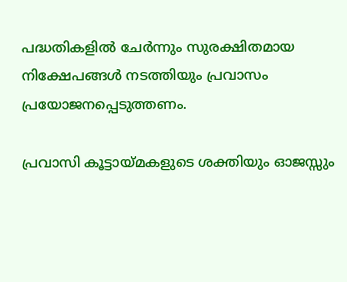പദ്ധതികളില്‍ ചേര്‍ന്നും സുരക്ഷിതമായ നിക്ഷേപങ്ങള്‍ നടത്തിയും പ്രവാസം പ്രയോജനപ്പെടുത്തണം.

പ്രവാസി കൂട്ടായ്മകളുടെ ശക്തിയും ഓജസ്സും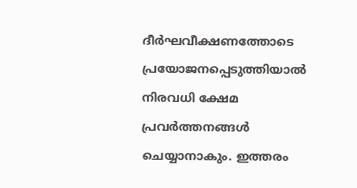ദീര്‍ഘവീക്ഷണത്തോടെ പ്രയോജനപ്പെടുത്തിയാല്‍ നിരവധി ക്ഷേമ പ്രവര്‍ത്തനങ്ങള്‍ ചെയ്യാനാകും. ഇത്തരം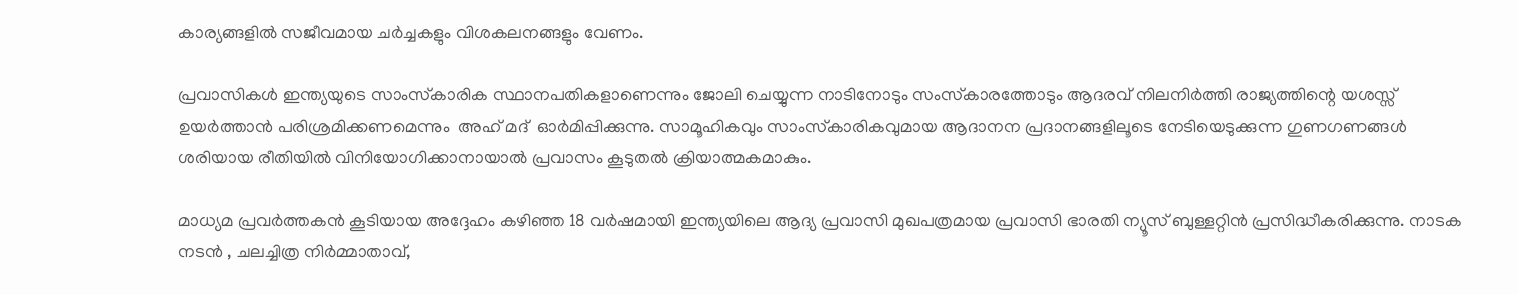കാര്യങ്ങളില്‍ സജീവമായ ചര്‍ച്ചകളും വിശകലനങ്ങളും വേണം.

പ്രവാസികള്‍ ഇന്ത്യയുടെ സാംസ്‌കാരിക സ്ഥാനപതികളാണെന്നും ജോലി ചെയ്യുന്ന നാടിനോടും സംസ്‌കാരത്തോടും ആദരവ് നിലനിര്‍ത്തി രാജ്യത്തിന്റെ യശസ്സ് ഉയര്‍ത്താന്‍ പരിശ്രമിക്കണമെന്നും  അഹ് മദ്  ഓര്‍മിപ്പിക്കുന്നു. സാമൂഹികവും സാംസ്‌കാരികവുമായ ആദാനന പ്രദാനങ്ങളിലൂടെ നേടിയെടുക്കുന്ന ഗുണഗണങ്ങള്‍ ശരിയായ രീതിയില്‍ വിനിയോഗിക്കാനായാല്‍ പ്രവാസം കൂടുതല്‍ ക്രിയാത്മകമാകും.

മാധ്യമ പ്രവര്‍ത്തകന്‍ കൂടിയായ അദ്ദേഹം കഴിഞ്ഞ 18 വര്‍ഷമായി ഇന്ത്യയിലെ ആദ്യ പ്രവാസി മുഖപത്രമായ പ്രവാസി ഭാരതി ന്യൂസ് ബുള്ളറ്റിന്‍ പ്രസിദ്ധീകരിക്കുന്നു. നാടക നടന്‍ , ചലച്ചിത്ര നിര്‍മ്മാതാവ്,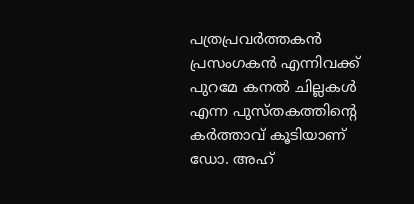പത്രപ്രവര്‍ത്തകന്‍ പ്രസംഗകന്‍ എന്നിവക്ക് പുറമേ കനല്‍ ചില്ലകള്‍ എന്ന പുസ്തകത്തിന്റെ  കര്‍ത്താവ് കൂടിയാണ് ഡോ. അഹ്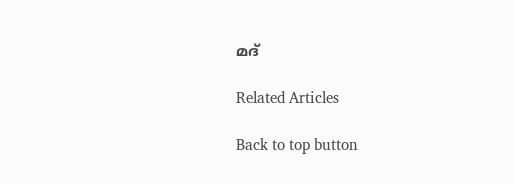മദ്

Related Articles

Back to top button